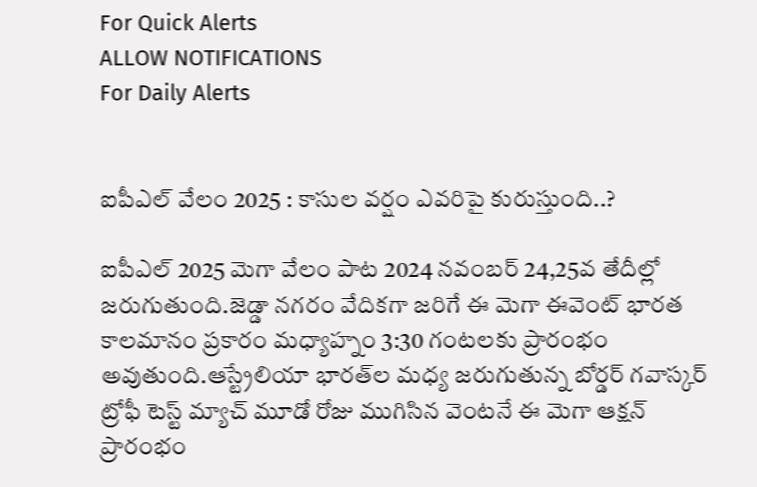For Quick Alerts
ALLOW NOTIFICATIONS
For Daily Alerts


ఐపీఎల్ వేలం 2025 : కాసుల వర్షం ఎవరిపై కురుస్తుంది..?

ఐపీఎల్ 2025 మెగా వేలం పాట 2024 నవంబర్ 24,25వ తేదీల్లో జరుగుతుంది.జెడ్డా నగరం వేదికగా జరిగే ఈ మెగా ఈవెంట్‌ భారత కాలమానం ప్రకారం మధ్యాహ్నం 3:30 గంటలకు ప్రారంభం అవుతుంది.ఆస్ట్రేలియా భారత్‌ల మధ్య జరుగుతున్న బోర్డర్ గవాస్కర్ ట్రోఫీ టెస్ట్ మ్యాచ్ మూడో రోజు ముగిసిన వెంటనే ఈ మెగా ఆక్షన్ ప్రారంభం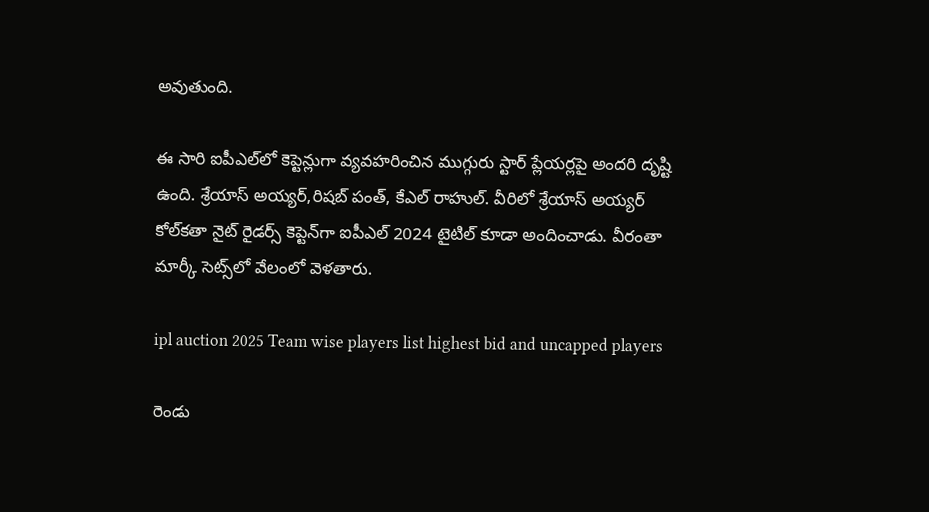అవుతుంది.

ఈ సారి ఐపీఎల్‌లో కెప్టెన్లుగా వ్యవహరించిన ముగ్గురు స్టార్ ప్లేయర్లపై అందరి దృష్టి ఉంది. శ్రేయాస్ అయ్యర్,రిషబ్ పంత్, కేఎల్ రాహుల్. వీరిలో శ్రేయాస్ అయ్యర్ కోల్‌కతా నైట్ రైడర్స్‌ కెప్టెన్‌గా ఐపీఎల్ 2024 టైటిల్ కూడా అందించాడు. వీరంతా మార్కీ సెట్స్‌లో వేలంలో వెళతారు.

ipl auction 2025 Team wise players list highest bid and uncapped players

రెండు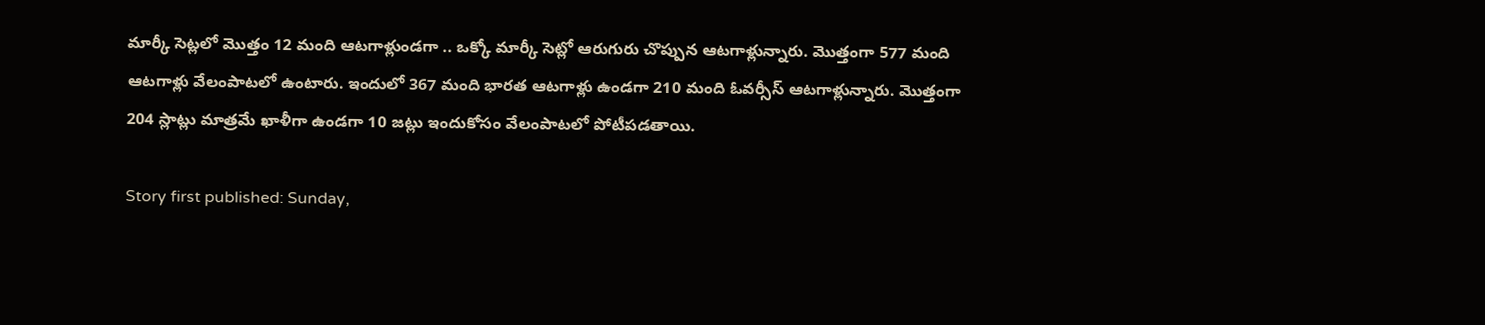మార్కీ సెట్లలో మొత్తం 12 మంది ఆటగాళ్లుండగా .. ఒక్కో మార్కీ సెట్లో ఆరుగురు చొప్పున ఆటగాళ్లున్నారు. మొత్తంగా 577 మంది ఆటగాళ్లు వేలంపాటలో ఉంటారు. ఇందులో 367 మంది భారత ఆటగాళ్లు ఉండగా 210 మంది ఓవర్సీస్ ఆటగాళ్లున్నారు. మొత్తంగా 204 స్లాట్లు మాత్రమే ఖాళీగా ఉండగా 10 జట్లు ఇందుకోసం వేలంపాటలో పోటీపడతాయి.

Story first published: Sunday,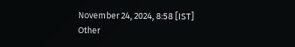November 24, 2024, 8:58 [IST]
Other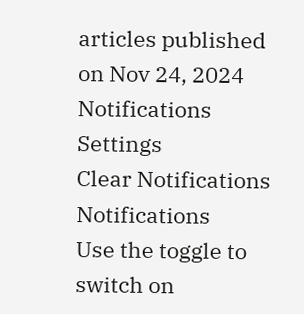articles published on Nov 24, 2024
Notifications
Settings
Clear Notifications
Notifications
Use the toggle to switch on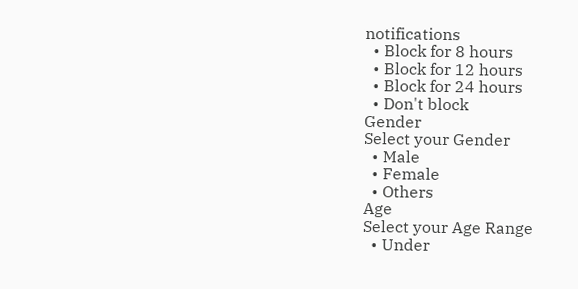notifications
  • Block for 8 hours
  • Block for 12 hours
  • Block for 24 hours
  • Don't block
Gender
Select your Gender
  • Male
  • Female
  • Others
Age
Select your Age Range
  • Under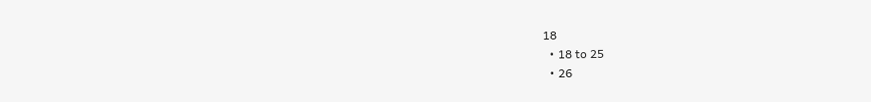18
  • 18 to 25
  • 26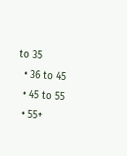to 35
  • 36 to 45
  • 45 to 55
  • 55+